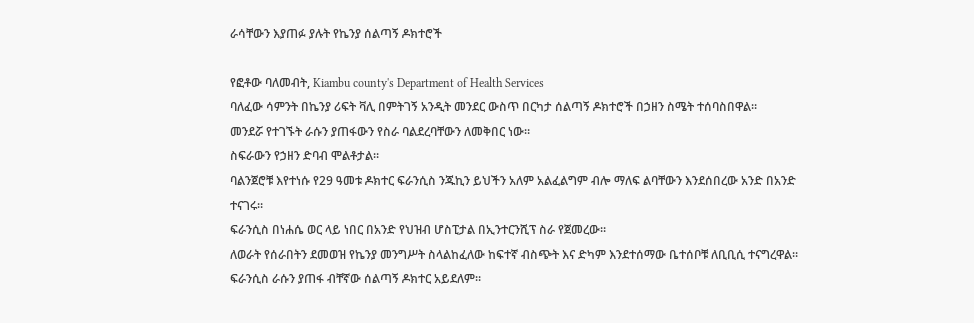ራሳቸውን እያጠፉ ያሉት የኬንያ ሰልጣኝ ዶክተሮች

የፎቶው ባለመብት, Kiambu county's Department of Health Services
ባለፈው ሳምንት በኬንያ ሪፍት ቫሊ በምትገኝ አንዲት መንደር ውስጥ በርካታ ሰልጣኝ ዶክተሮች በኃዘን ስሜት ተሰባስበዋል።
መንደሯ የተገኙት ራሱን ያጠፋውን የስራ ባልደረባቸውን ለመቅበር ነው።
ስፍራውን የኃዘን ድባብ ሞልቶታል።
ባልንጀሮቹ እየተነሱ የ29 ዓመቱ ዶክተር ፍራንሲስ ንጁኪን ይህችን አለም አልፈልግም ብሎ ማለፍ ልባቸውን እንደሰበረው አንድ በአንድ ተናገሩ።
ፍራንሲስ በነሐሴ ወር ላይ ነበር በአንድ የህዝብ ሆስፒታል በኢንተርንሺፕ ስራ የጀመረው።
ለወራት የሰራበትን ደመወዝ የኬንያ መንግሥት ስላልከፈለው ከፍተኛ ብስጭት እና ድካም እንደተሰማው ቤተሰቦቹ ለቢቢሲ ተናግረዋል።
ፍራንሲስ ራሱን ያጠፋ ብቸኛው ሰልጣኝ ዶክተር አይደለም።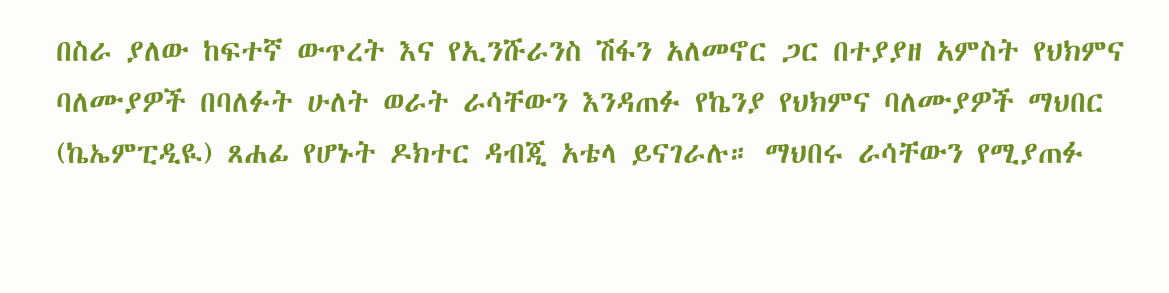በስራ ያለው ከፍተኛ ውጥረት እና የኢንሹራንስ ሽፋን አለመኖር ጋር በተያያዘ አምስት የህክምና ባለሙያዎች በባለፉት ሁለት ወራት ራሳቸውን እንዳጠፉ የኬንያ የህክምና ባለሙያዎች ማህበር (ኬኤምፒዲዪ) ጸሐፊ የሆኑት ዶክተር ዳብጂ አቴላ ይናገራሉ። ማህበሩ ራሳቸውን የሚያጠፉ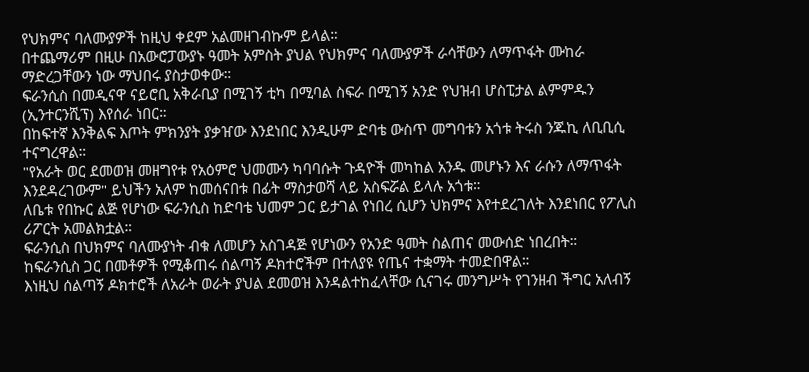የህክምና ባለሙያዎች ከዚህ ቀደም አልመዘገብኩም ይላል።
በተጨማሪም በዚሁ በአውሮፓውያኑ ዓመት አምስት ያህል የህክምና ባለሙያዎች ራሳቸውን ለማጥፋት ሙከራ ማድረጋቸውን ነው ማህበሩ ያስታወቀው።
ፍራንሲስ በመዲናዋ ናይሮቢ አቅራቢያ በሚገኝ ቲካ በሚባል ስፍራ በሚገኝ አንድ የህዝብ ሆስፒታል ልምምዱን (ኢንተርንሺፕ) እየሰራ ነበር።
በከፍተኛ እንቅልፍ እጦት ምክንያት ያቃዠው እንደነበር እንዲሁም ድባቴ ውስጥ መግባቱን አጎቱ ትሩስ ንጁኪ ለቢቢሲ ተናግረዋል።
"የአራት ወር ደመወዝ መዘግየቱ የአዕምሮ ህመሙን ካባባሱት ጉዳዮች መካከል አንዱ መሆኑን እና ራሱን ለማጥፋት እንደዳረገውም" ይህችን አለም ከመሰናበቱ በፊት ማስታወሻ ላይ አስፍሯል ይላሉ አጎቱ።
ለቤቱ የበኩር ልጅ የሆነው ፍራንሲስ ከድባቴ ህመም ጋር ይታገል የነበረ ሲሆን ህክምና እየተደረገለት እንደነበር የፖሊስ ሪፖርት አመልክቷል።
ፍራንሲስ በህክምና ባለሙያነት ብቁ ለመሆን አስገዳጅ የሆነውን የአንድ ዓመት ስልጠና መውሰድ ነበረበት። ከፍራንሲስ ጋር በመቶዎች የሚቆጠሩ ሰልጣኝ ዶክተሮችም በተለያዩ የጤና ተቋማት ተመድበዋል።
እነዚህ ሰልጣኝ ዶክተሮች ለአራት ወራት ያህል ደመወዝ እንዳልተከፈላቸው ሲናገሩ መንግሥት የገንዘብ ችግር አለብኝ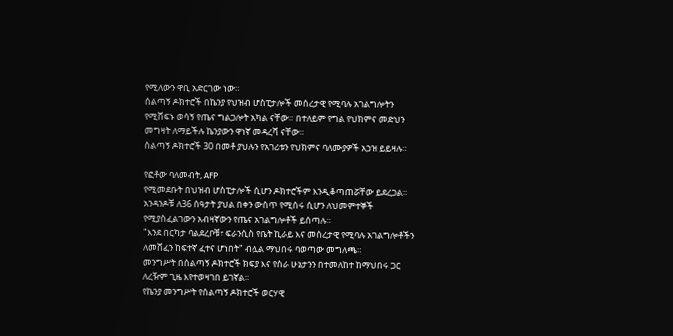የሚለውን ዋቢ አድርገው ነው።
ሰልጣኝ ዶክተሮች በኬንያ የህዝብ ሆስፒታሎች መሰረታዊ የሚባሉ አገልግሎትን የሚሸፍኑ ወሳኝ የጤና ግልጋሎት አካል ናቸው። በተለይም የግል የህክምና መድህን መግዛት ለማይችሉ ኬንያውን ዋነኛ መዳረሻ ናቸው።
ሰልጣኝ ዶክተሮች 30 በመቶ ያህሉን የአገሪቱን የህክምና ባለሙያዎች አኃዝ ይይዛሉ።

የፎቶው ባለመብት, AFP
የሚመደቡት በህዝብ ሆስፒታሎች ሲሆን ዶክተሮችም እንዲቆጣጠሯቸው ይደረጋል። አንዳንዶቹ ለ36 ሰዓታት ያህል በቀን ውስጥ የሚሰሩ ሲሆን ለህመምተኞች የሚያስፈልገውን አብዛኛውን የጤና አገልግሎቶች ይሰጣሉ።
"እንደ በርካታ ባልደረቦቹ፣ ፍራንሲስ የቤት ኪራይ እና መሰረታዊ የሚባሉ አገልግሎቶችን ለመሸፈን ከፍተኛ ፈተና ሆነበት" ብሏል ማህበሩ ባወጣው መግለጫ።
መንግሥት በሰልጣኝ ዶክተሮች ክፍያ እና የስራ ሁኔታንን በተመለከተ ከማህበሩ ጋር ለረዥም ጊዜ እየተወዛገበ ይገኛል።
የኬንያ መንግሥት የሰልጣኝ ዶክተሮች ወርሃዊ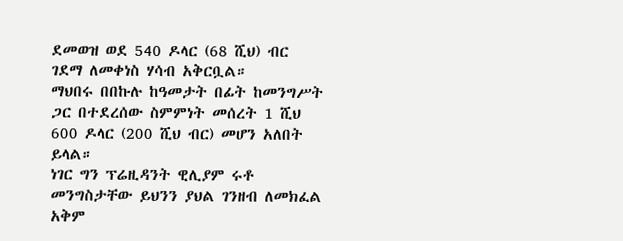ደመወዝ ወደ 540 ዶላር (68 ሺህ) ብር ገደማ ለመቀነስ ሃሳብ አቅርቧል።
ማህበሩ በበኩሉ ከዓመታት በፊት ከመንግሥት ጋር በተደረሰው ስምምነት መሰረት 1 ሺህ 600 ዶላር (200 ሺህ ብር) መሆን አለበት ይላል።
ነገር ግን ፕሬዚዳንት ዊሊያም ሩቶ መንግስታቸው ይህንን ያህል ገንዘብ ለመክፈል አቅም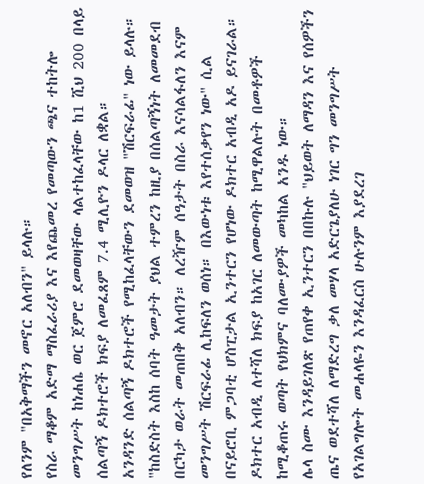የለንም "በአቅማችን መኖር አለብን" ይላሉ።
የስራ ማቆም አድማ ማስፈራሪያ እና እየጨመረ የመጣውን ጫና ተከትሎ መንግሥት ከነሐሴ ወር ጀምሮ ደመወዛቸው ላልተከፈላቸው ከ1 ሺህ 200 በላይ ሰልጣኝ ዶክተሮች ክፍያ ለመፈጸም 7.4 ሚሊዮን ዶላር ለቋል።
አንዳንድ ሰልጣኝ ዶክተሮች የሚከፈላቸውን ደመወዝ "ሽርፍራፊ" ነው ይላሉ።
"ከስድስት እስከ ሰባት ዓመታት ያህል ተምረን ከዚያ በሰልጣኝነት ለመመደብ በርካታ ወራት መጠበቅ አለብን። ለረዥም ሰዓታት በስራ እናሳልፋለን እናም መንግሥት ሽርፍራፊ ሊከፍለን ወሰነ። በእውነቱ እየተሰቃየን ነው" ሲል በናይሮቢ ምጋባቲ ሆስፒታል ኢንተርን የሆነው ዶክተር አብዲ አዶ ይናገራል።
ዶክተር አብዲ ለተሻለ ክፍያ ከአገር ለመውጣት ከሚዋልሉት በመቶዎች ከሚቆጠሩ ወጣት የህክምና ባለሙያዎች መካከል አንዱ ነው።
ሌላ ስሙ እንዳይገለጽ የጠየቀ ኢንተርን በበኩሉ "ህይወት ለማዳን እና የሰዎችን ጤና ወደተሻለ ለማድረግ ቃለ መሃላ አድርጌያለሁ ነገር ግን መንግሥት የአገልግሎት መሐላዬን እንዳፈርስ ሁሉንም እያደረገ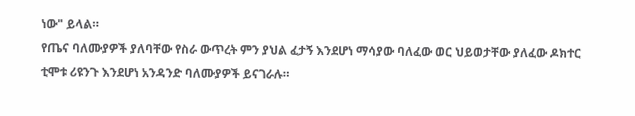ነው" ይላል።
የጤና ባለሙያዎች ያለባቸው የስራ ውጥረት ምን ያህል ፈታኝ እንደሆነ ማሳያው ባለፈው ወር ህይወታቸው ያለፈው ዶክተር ቲሞቱ ሪዩንጉ እንደሆነ አንዳንድ ባለሙያዎች ይናገራሉ።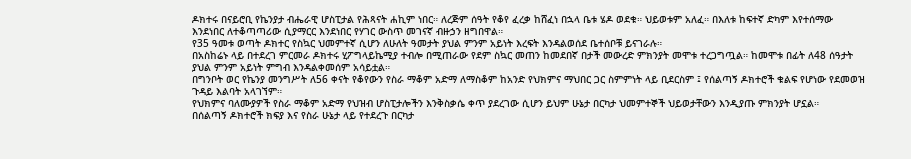ዶክተሩ በናይሮቢ የኬንያታ ብሔራዊ ሆስፒታል የሕጻናት ሐኪም ነበር። ለረጅም ሰዓት የቆየ ፈረቃ ከሸፈነ በኋላ ቤቱ ሄዶ ወደቁ። ህይወቱም አለፈ። በእለቱ ከፍተኛ ድካም እየተሰማው እንደነበር ለተቆጣጣሪው ሲያማርር እንደነበር የሃገር ውስጥ መገናኛ ብዙኃን ዘግበዋል።
የ35 ዓመቱ ወጣት ዶክተር የስኳር ህመምተኛ ሲሆን ለሁለት ዓመታት ያህል ምንም አይነት እረፍት እንዳልወሰደ ቤተሰቦቹ ይናገራሉ።
በአስከሬኑ ላይ በተደረገ ምርመራ ዶክተሩ ሂፖግላይኬሚያ ተብሎ በሚጠራው የደም ስኳር መጠን ከመደበኛ በታች መውረድ ምክንያት መሞቱ ተረጋግጧል። ከመሞቱ በፊት ለ48 ሰዓታት ያህል ምንም አይነት ምግብ እንዳልቀመሰም አሳይቷል።
በግንቦት ወር የኬንያ መንግሥት ለ56 ቀናት የቆየውን የስራ ማቆም አድማ ለማስቆም ከአንድ የህክምና ማህበር ጋር ስምምነት ላይ ቢደርስም ፤ የሰልጣኝ ዶክተሮች ቁልፍ የሆነው የደመወዝ ጉዳይ እልባት አላገኘም።
የህክምና ባለሙያዎች የስራ ማቆም አድማ የህዝብ ሆስፒታሎችን እንቅስቃሴ ቀጥ ያደረገው ሲሆን ይህም ሁኔታ በርካታ ህመምተኞች ህይወታቸውን እንዲያጡ ምክንያት ሆኗል።
በሰልጣኝ ዶክተሮች ክፍያ እና የስራ ሁኔታ ላይ የተደረጉ በርካታ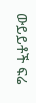ውይይቶች ፍሬ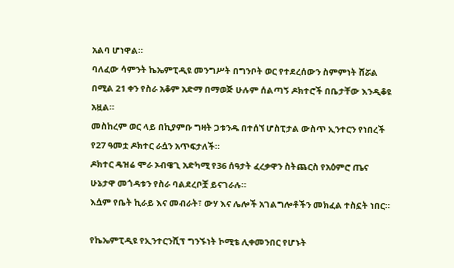አልባ ሆነዋል።
ባለፈው ሳምንት ኬኤምፒዲዩ መንግሥት በግንቦት ወር የተደረሰውን ስምምነት ሸሯል በሚል 21 ቀን የስራ አቆም አድማ በማወጅ ሁሉም ሰልጣኝ ዶክተሮች በቤታቸው እንዲቆዩ አዟል።
መስከረም ወር ላይ በኪያምቡ ግዛት ጋቱንዱ በተሰኘ ሆስፒታል ውስጥ ኢንተርን የነበረች የ27 ዓመቷ ዶክተር ራሷን አጥፍታለች።
ዶክተር ዴዝሬ ሞራ ኦብዌጊ አድካሚ የ36 ሰዓታት ፈረቃዋን ስትጨርስ የአዕምሮ ጤና ሁኔታዋ መጎዳቱን የስራ ባልደረቦቿ ይናገራሉ።
እሷም የቤት ኪራይ እና መብራት፣ ውሃ እና ሌሎች አገልግሎቶችን መክፈል ተስኗት ነበር።

የኬኤምፒዲዩ የኢንተርንሺፕ ግንኙነት ኮሚቴ ሊቀመንበር የሆኑት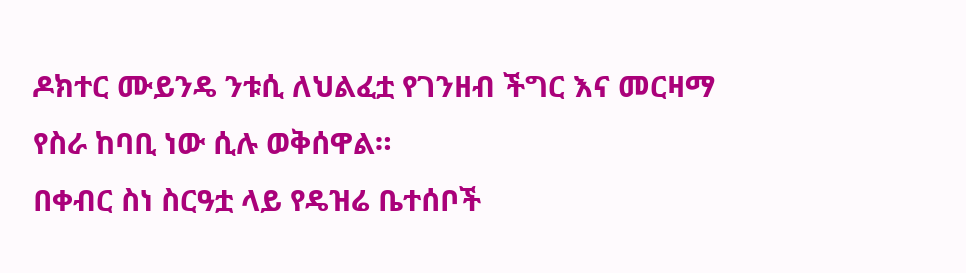ዶክተር ሙይንዴ ንቱሲ ለህልፈቷ የገንዘብ ችግር እና መርዛማ የስራ ከባቢ ነው ሲሉ ወቅሰዋል።
በቀብር ስነ ስርዓቷ ላይ የዴዝሬ ቤተሰቦች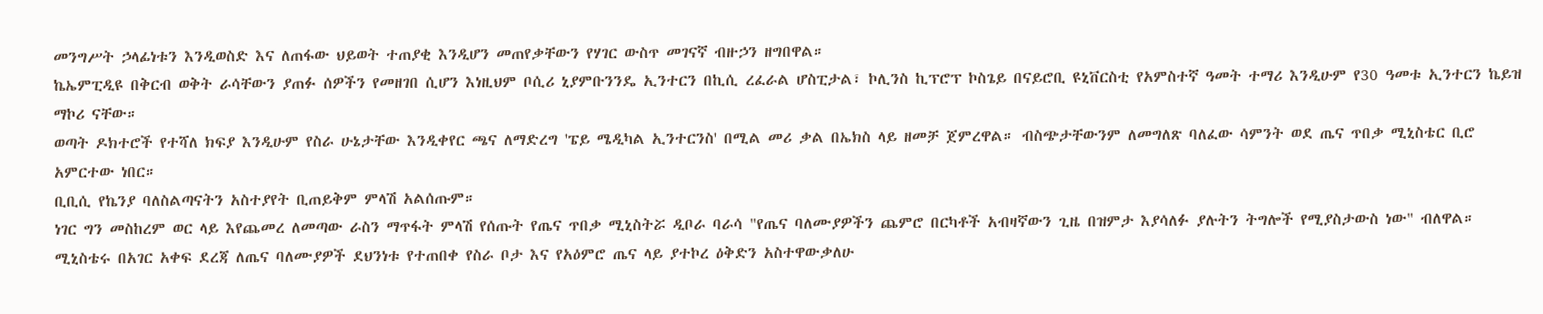መንግሥት ኃላፊነቱን እንዲወስድ እና ለጠፋው ህይወት ተጠያቂ እንዲሆን መጠየቃቸውን የሃገር ውስጥ መገናኛ ብዙኃን ዘግበዋል።
ኬኤምፒዲዩ በቅርብ ወቅት ራሳቸውን ያጠፉ ሰዎችን የመዘገበ ሲሆን እነዚህም ቦሲሪ ኒያምቡንንዴ ኢንተርን በኪሲ ረፈራል ሆስፒታል፣ ኮሊንስ ኪፕሮፕ ኮስጌይ በናይሮቢ ዩኒቨርስቲ የአምስተኛ ዓመት ተማሪ እንዲሁም የ30 ዓመቱ ኢንተርን ኬይዝ ማኮሪ ናቸው።
ወጣት ዶክተሮች የተሻለ ክፍያ እንዲሁም የስራ ሁኔታቸው እንዲቀየር ጫና ለማድረግ 'ፔይ ሜዲካል ኢንተርንስ' በሚል መሪ ቃል በኤክስ ላይ ዘመቻ ጀምረዋል። ብስጭታቸውንም ለመግለጽ ባለፈው ሳምንት ወደ ጤና ጥበቃ ሚኒስቴር ቢሮ አምርተው ነበር።
ቢቢሲ የኬንያ ባለስልጣናትን አስተያየት ቢጠይቅም ምላሽ አልሰጡም።
ነገር ግን መስከረም ወር ላይ እየጨመረ ለመጣው ራስን ማጥፋት ምላሽ የሰጡት የጤና ጥበቃ ሚኒስትሯ ዲቦራ ባራሳ "የጤና ባለሙያዎችን ጨምሮ በርካቶች አብዛኛውን ጊዜ በዝምታ እያሳለፉ ያሉትን ትግሎች የሚያስታውስ ነው" ብለዋል።
ሚኒስቴሩ በአገር አቀፍ ደረጃ ለጤና ባለሙያዎች ደህንነቱ የተጠበቀ የስራ ቦታ እና የአዕምሮ ጤና ላይ ያተኮረ ዕቅድን አስተዋውቃለሁ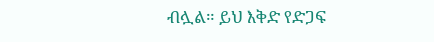ብሏል። ይህ እቅድ የድጋፍ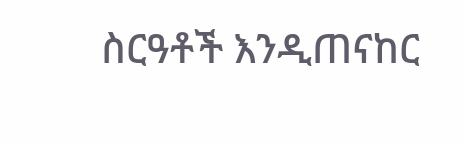ስርዓቶች እንዲጠናከር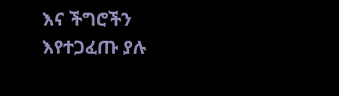እና ችግሮችን እየተጋፈጡ ያሉ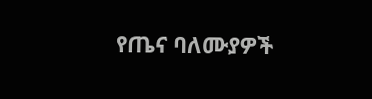የጤና ባለሙያዎች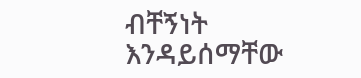ብቸኝነት እንዳይሰማቸው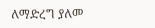ለማድረግ ያለመ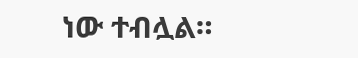ነው ተብሏል።